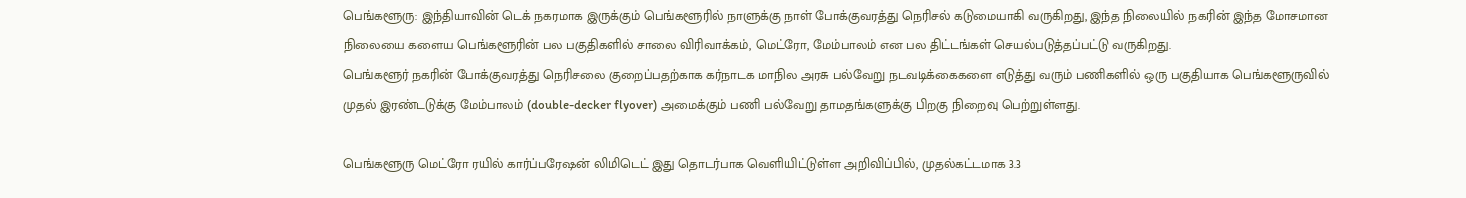பெங்களூரு: இந்தியாவின் டெக் நகரமாக இருக்கும் பெங்களூரில் நாளுக்கு நாள் போக்குவரத்து நெரிசல் கடுமையாகி வருகிறது, இந்த நிலையில் நகரின் இந்த மோசமான நிலையை களைய பெங்களூரின் பல பகுதிகளில் சாலை விரிவாக்கம், மெட்ரோ, மேம்பாலம் என பல திட்டங்கள் செயல்படுத்தப்பட்டு வருகிறது.
பெங்களூர் நகரின் போக்குவரத்து நெரிசலை குறைப்பதற்காக கர்நாடக மாநில அரசு பல்வேறு நடவடிக்கைகளை எடுத்து வரும் பணிகளில் ஒரு பகுதியாக பெங்களூருவில் முதல் இரண்டடுக்கு மேம்பாலம் (double-decker flyover) அமைக்கும் பணி பல்வேறு தாமதங்களுக்கு பிறகு நிறைவு பெற்றுள்ளது.

பெங்களூரு மெட்ரோ ரயில் கார்ப்பரேஷன் லிமிடெட் இது தொடர்பாக வெளியிட்டுள்ள அறிவிப்பில், முதல்கட்டமாக 3.3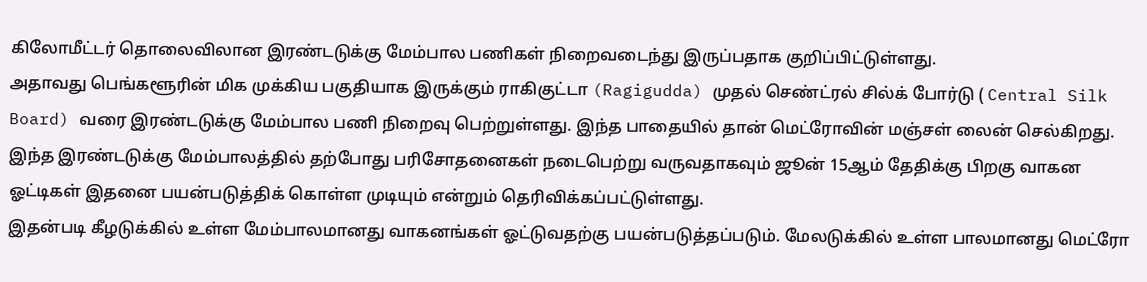கிலோமீட்டர் தொலைவிலான இரண்டடுக்கு மேம்பால பணிகள் நிறைவடைந்து இருப்பதாக குறிப்பிட்டுள்ளது.
அதாவது பெங்களூரின் மிக முக்கிய பகுதியாக இருக்கும் ராகிகுட்டா (Ragigudda) முதல் செண்ட்ரல் சில்க் போர்டு ( Central Silk Board) வரை இரண்டடுக்கு மேம்பால பணி நிறைவு பெற்றுள்ளது. இந்த பாதையில் தான் மெட்ரோவின் மஞ்சள் லைன் செல்கிறது.
இந்த இரண்டடுக்கு மேம்பாலத்தில் தற்போது பரிசோதனைகள் நடைபெற்று வருவதாகவும் ஜூன் 15ஆம் தேதிக்கு பிறகு வாகன ஓட்டிகள் இதனை பயன்படுத்திக் கொள்ள முடியும் என்றும் தெரிவிக்கப்பட்டுள்ளது.
இதன்படி கீழடுக்கில் உள்ள மேம்பாலமானது வாகனங்கள் ஓட்டுவதற்கு பயன்படுத்தப்படும். மேலடுக்கில் உள்ள பாலமானது மெட்ரோ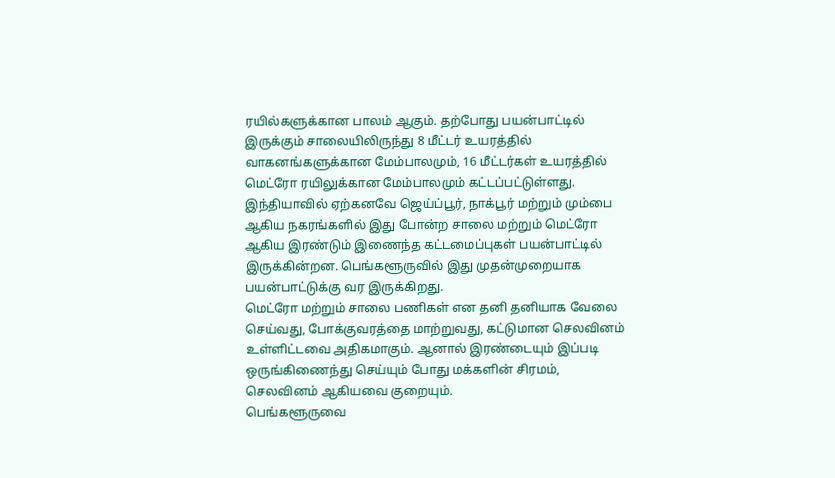ரயில்களுக்கான பாலம் ஆகும். தற்போது பயன்பாட்டில் இருக்கும் சாலையிலிருந்து 8 மீட்டர் உயரத்தில் வாகனங்களுக்கான மேம்பாலமும், 16 மீட்டர்கள் உயரத்தில் மெட்ரோ ரயிலுக்கான மேம்பாலமும் கட்டப்பட்டுள்ளது.
இந்தியாவில் ஏற்கனவே ஜெய்ப்பூர், நாக்பூர் மற்றும் மும்பை ஆகிய நகரங்களில் இது போன்ற சாலை மற்றும் மெட்ரோ ஆகிய இரண்டும் இணைந்த கட்டமைப்புகள் பயன்பாட்டில் இருக்கின்றன. பெங்களூருவில் இது முதன்முறையாக பயன்பாட்டுக்கு வர இருக்கிறது.
மெட்ரோ மற்றும் சாலை பணிகள் என தனி தனியாக வேலை செய்வது, போக்குவரத்தை மாற்றுவது, கட்டுமான செலவினம் உள்ளிட்டவை அதிகமாகும். ஆனால் இரண்டையும் இப்படி ஒருங்கிணைந்து செய்யும் போது மக்களின் சிரமம், செலவினம் ஆகியவை குறையும்.
பெங்களூருவை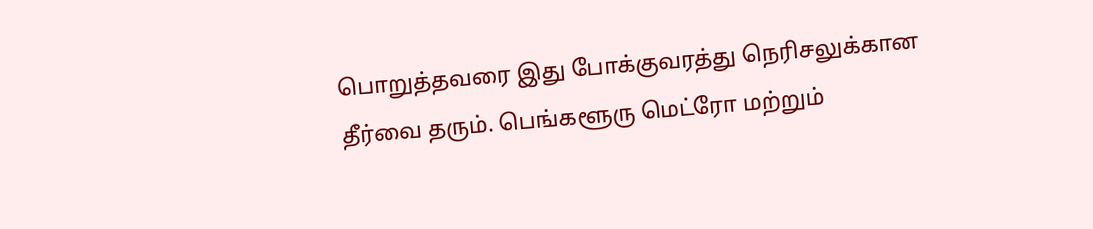பொறுத்தவரை இது போக்குவரத்து நெரிசலுக்கான தீர்வை தரும். பெங்களூரு மெட்ரோ மற்றும்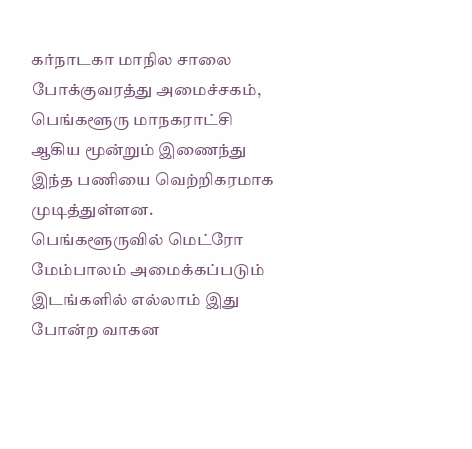கர்நாடகா மாநில சாலை போக்குவரத்து அமைச்சகம், பெங்களூரு மாநகராட்சி ஆகிய மூன்றும் இணைந்து இந்த பணியை வெற்றிகரமாக முடித்துள்ளன.
பெங்களூருவில் மெட்ரோ மேம்பாலம் அமைக்கப்படும் இடங்களில் எல்லாம் இது போன்ற வாகன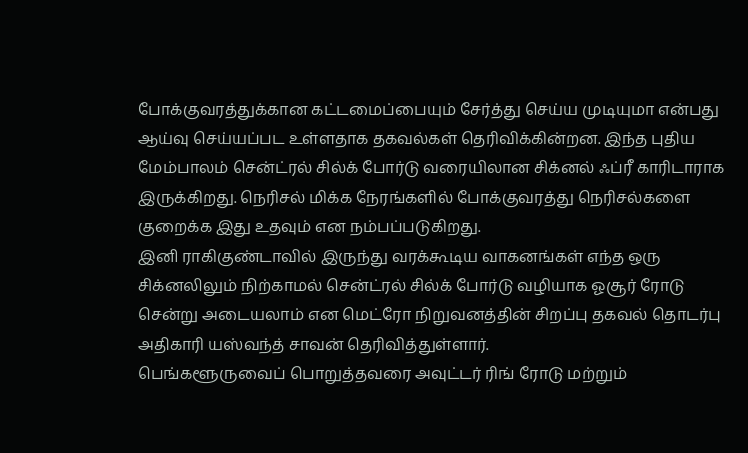போக்குவரத்துக்கான கட்டமைப்பையும் சேர்த்து செய்ய முடியுமா என்பது ஆய்வு செய்யப்பட உள்ளதாக தகவல்கள் தெரிவிக்கின்றன. இந்த புதிய மேம்பாலம் சென்ட்ரல் சில்க் போர்டு வரையிலான சிக்னல் ஃப்ரீ காரிடாராக இருக்கிறது. நெரிசல் மிக்க நேரங்களில் போக்குவரத்து நெரிசல்களை குறைக்க இது உதவும் என நம்பப்படுகிறது.
இனி ராகிகுண்டாவில் இருந்து வரக்கூடிய வாகனங்கள் எந்த ஒரு சிக்னலிலும் நிற்காமல் சென்ட்ரல் சில்க் போர்டு வழியாக ஓசூர் ரோடு சென்று அடையலாம் என மெட்ரோ நிறுவனத்தின் சிறப்பு தகவல் தொடர்பு அதிகாரி யஸ்வந்த் சாவன் தெரிவித்துள்ளார்.
பெங்களூருவைப் பொறுத்தவரை அவுட்டர் ரிங் ரோடு மற்றும்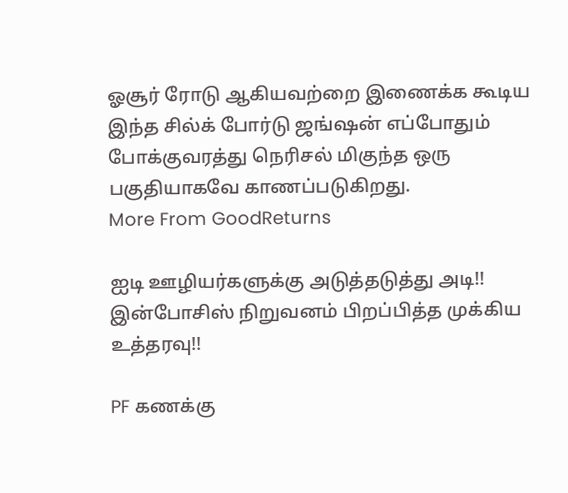ஓசூர் ரோடு ஆகியவற்றை இணைக்க கூடிய இந்த சில்க் போர்டு ஜங்ஷன் எப்போதும் போக்குவரத்து நெரிசல் மிகுந்த ஒரு பகுதியாகவே காணப்படுகிறது.
More From GoodReturns

ஐடி ஊழியர்களுக்கு அடுத்தடுத்து அடி!! இன்போசிஸ் நிறுவனம் பிறப்பித்த முக்கிய உத்தரவு!!

PF கணக்கு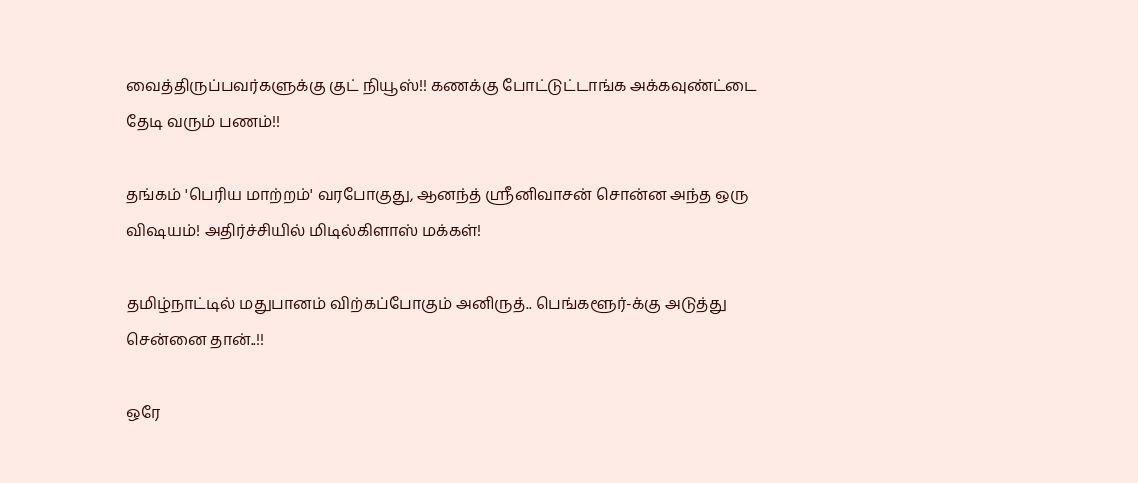வைத்திருப்பவர்களுக்கு குட் நியூஸ்!! கணக்கு போட்டுட்டாங்க அக்கவுண்ட்டை தேடி வரும் பணம்!!

தங்கம் 'பெரிய மாற்றம்' வரபோகுது, ஆனந்த் ஸ்ரீனிவாசன் சொன்ன அந்த ஒரு விஷயம்! அதிர்ச்சியில் மிடில்கிளாஸ் மக்கள்!

தமிழ்நாட்டில் மதுபானம் விற்கப்போகும் அனிருத்.. பெங்களூர்-க்கு அடுத்து சென்னை தான்..!!

ஒரே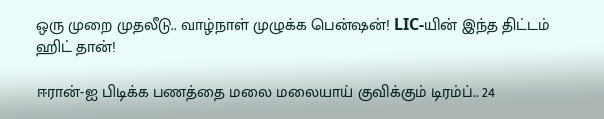ஒரு முறை முதலீடு.. வாழ்நாள் முழுக்க பென்ஷன்! LIC-யின் இந்த திட்டம் ஹிட் தான்!

ஈரான்-ஐ பிடிக்க பணத்தை மலை மலையாய் குவிக்கும் டிரம்ப்.. 24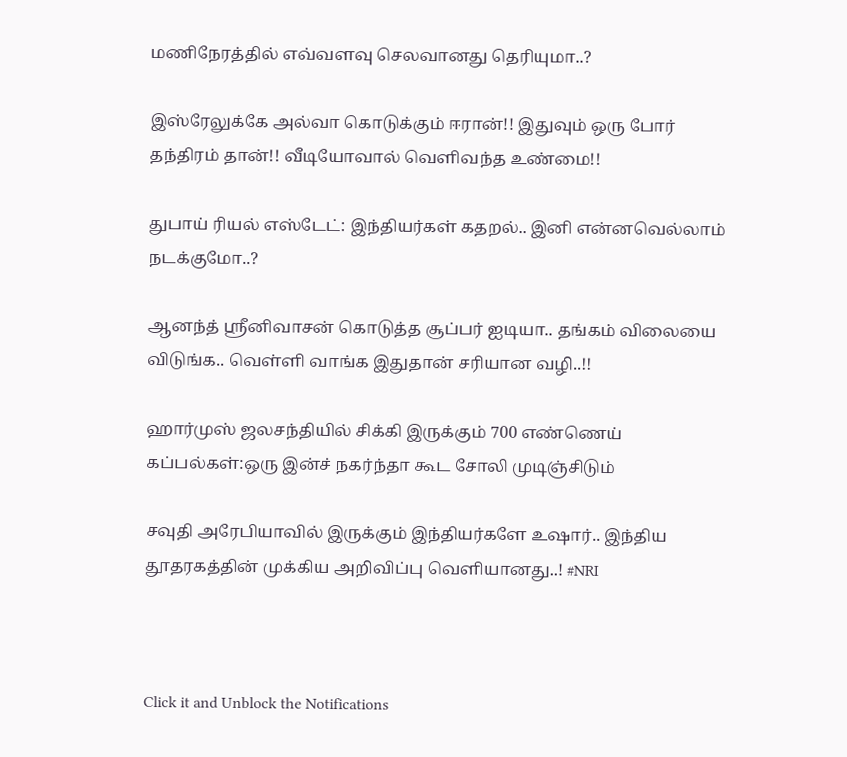மணிநேரத்தில் எவ்வளவு செலவானது தெரியுமா..?

இஸ்ரேலுக்கே அல்வா கொடுக்கும் ஈரான்!! இதுவும் ஒரு போர் தந்திரம் தான்!! வீடியோவால் வெளிவந்த உண்மை!!

துபாய் ரியல் எஸ்டேட்: இந்தியர்கள் கதறல்.. இனி என்னவெல்லாம் நடக்குமோ..?

ஆனந்த் ஸ்ரீனிவாசன் கொடுத்த சூப்பர் ஐடியா.. தங்கம் விலையை விடுங்க.. வெள்ளி வாங்க இதுதான் சரியான வழி..!!

ஹார்முஸ் ஜலசந்தியில் சிக்கி இருக்கும் 700 எண்ணெய் கப்பல்கள்:ஒரு இன்ச் நகர்ந்தா கூட சோலி முடிஞ்சிடும்

சவுதி அரேபியாவில் இருக்கும் இந்தியர்களே உஷார்.. இந்திய தூதரகத்தின் முக்கிய அறிவிப்பு வெளியானது..! #NRI



Click it and Unblock the Notifications